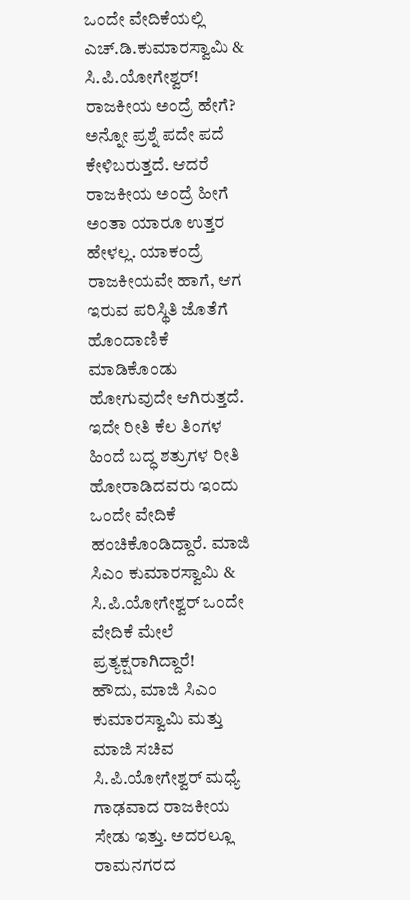ಒಂದೇ ವೇದಿಕೆಯಲ್ಲಿ ಎಚ್.ಡಿ.ಕುಮಾರಸ್ವಾಮಿ & ಸಿ.ಪಿ.ಯೋಗೇಶ್ವರ್!
ರಾಜಕೀಯ ಅಂದ್ರೆ ಹೇಗೆ? ಅನ್ನೋ ಪ್ರಶ್ನೆ ಪದೇ ಪದೆ ಕೇಳಿಬರುತ್ತದೆ. ಆದರೆ ರಾಜಕೀಯ ಅಂದ್ರೆ ಹೀಗೆ ಅಂತಾ ಯಾರೂ ಉತ್ತರ ಹೇಳಲ್ಲ. ಯಾಕಂದ್ರೆ ರಾಜಕೀಯವೇ ಹಾಗೆ, ಆಗ ಇರುವ ಪರಿಸ್ಥಿತಿ ಜೊತೆಗೆ ಹೊಂದಾಣಿಕೆ ಮಾಡಿಕೊಂಡು ಹೋಗುವುದೇ ಆಗಿರುತ್ತದೆ. ಇದೇ ರೀತಿ ಕೆಲ ತಿಂಗಳ ಹಿಂದೆ ಬದ್ಧ ಶತ್ರುಗಳ ರೀತಿ ಹೋರಾಡಿದವರು ಇಂದು ಒಂದೇ ವೇದಿಕೆ ಹಂಚಿಕೊಂಡಿದ್ದಾರೆ. ಮಾಜಿ ಸಿಎಂ ಕುಮಾರಸ್ವಾಮಿ & ಸಿ.ಪಿ.ಯೋಗೇಶ್ವರ್ ಒಂದೇ ವೇದಿಕೆ ಮೇಲೆ ಪ್ರತ್ಯಕ್ಷರಾಗಿದ್ದಾರೆ!
ಹೌದು, ಮಾಜಿ ಸಿಎಂ ಕುಮಾರಸ್ವಾಮಿ ಮತ್ತು ಮಾಜಿ ಸಚಿವ ಸಿ.ಪಿ.ಯೋಗೇಶ್ವರ್ ಮಧ್ಯೆ ಗಾಢವಾದ ರಾಜಕೀಯ ಸೇಡು ಇತ್ತು. ಅದರಲ್ಲೂ ರಾಮನಗರದ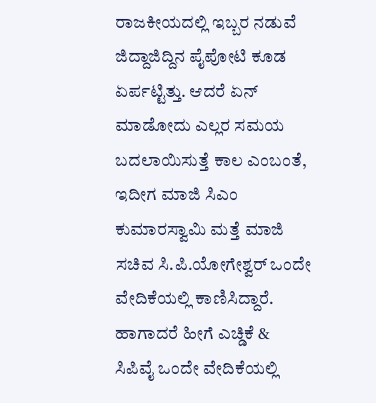ರಾಜಕೀಯದಲ್ಲಿ ಇಬ್ಬರ ನಡುವೆ ಜಿದ್ದಾಜಿದ್ದಿನ ಪೈಪೋಟಿ ಕೂಡ ಏರ್ಪಟ್ಟಿತ್ತು. ಆದರೆ ಏನ್ ಮಾಡೋದು ಎಲ್ಲರ ಸಮಯ ಬದಲಾಯಿಸುತ್ತೆ ಕಾಲ ಎಂಬಂತೆ, ಇದೀಗ ಮಾಜಿ ಸಿಎಂ ಕುಮಾರಸ್ವಾಮಿ ಮತ್ತೆ ಮಾಜಿ ಸಚಿವ ಸಿ.ಪಿ.ಯೋಗೇಶ್ವರ್ ಒಂದೇ ವೇದಿಕೆಯಲ್ಲಿ ಕಾಣಿಸಿದ್ದಾರೆ. ಹಾಗಾದರೆ ಹೀಗೆ ಎಚ್ಡಿಕೆ & ಸಿಪಿವೈ ಒಂದೇ ವೇದಿಕೆಯಲ್ಲಿ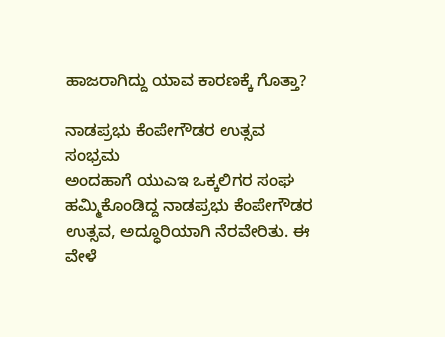ಹಾಜರಾಗಿದ್ದು ಯಾವ ಕಾರಣಕ್ಕೆ ಗೊತ್ತಾ?

ನಾಡಪ್ರಭು ಕೆಂಪೇಗೌಡರ ಉತ್ಸವ ಸಂಭ್ರಮ
ಅಂದಹಾಗೆ ಯುಎಇ ಒಕ್ಕಲಿಗರ ಸಂಘ ಹಮ್ಮಿಕೊಂಡಿದ್ದ ನಾಡಪ್ರಭು ಕೆಂಪೇಗೌಡರ ಉತ್ಸವ, ಅದ್ಧೂರಿಯಾಗಿ ನೆರವೇರಿತು. ಈ ವೇಳೆ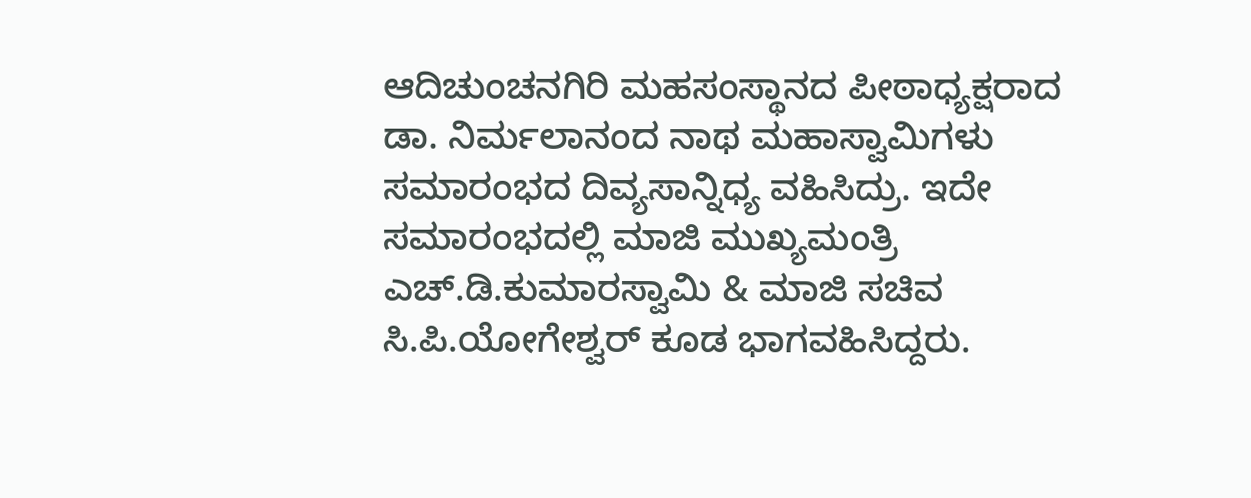ಆದಿಚುಂಚನಗಿರಿ ಮಹಸಂಸ್ಥಾನದ ಪೀಠಾಧ್ಯಕ್ಷರಾದ ಡಾ. ನಿರ್ಮಲಾನಂದ ನಾಥ ಮಹಾಸ್ವಾಮಿಗಳು ಸಮಾರಂಭದ ದಿವ್ಯಸಾನ್ನಿಧ್ಯ ವಹಿಸಿದ್ರು. ಇದೇ ಸಮಾರಂಭದಲ್ಲಿ ಮಾಜಿ ಮುಖ್ಯಮಂತ್ರಿ ಎಚ್.ಡಿ.ಕುಮಾರಸ್ವಾಮಿ & ಮಾಜಿ ಸಚಿವ ಸಿ.ಪಿ.ಯೋಗೇಶ್ವರ್ ಕೂಡ ಭಾಗವಹಿಸಿದ್ದರು.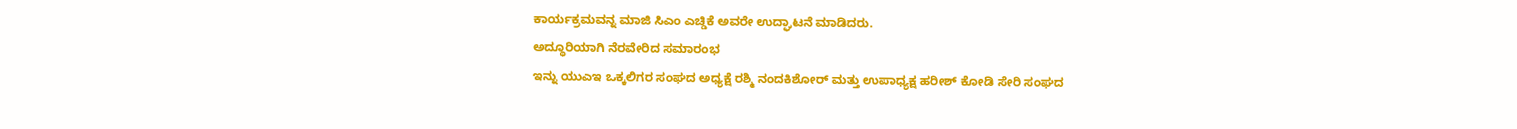ಕಾರ್ಯಕ್ರಮವನ್ನ ಮಾಜಿ ಸಿಎಂ ಎಚ್ಡಿಕೆ ಅವರೇ ಉದ್ಘಾಟನೆ ಮಾಡಿದರು.
ಅದ್ಧೂರಿಯಾಗಿ ನೆರವೇರಿದ ಸಮಾರಂಭ
ಇನ್ನು ಯುಎಇ ಒಕ್ಕಲಿಗರ ಸಂಘದ ಅಧ್ಯಕ್ಷೆ ರಶ್ಮಿ ನಂದಕಿಶೋರ್ ಮತ್ತು ಉಪಾಧ್ಯಕ್ಷ ಹರೀಶ್ ಕೋಡಿ ಸೇರಿ ಸಂಘದ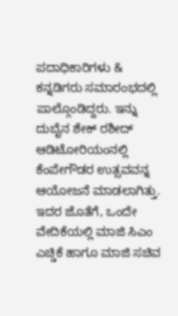ಪದಾಧಿಕಾರಿಗಳು & ಕನ್ನಡಿಗರು ಸಮಾರಂಭದಲ್ಲಿ ಪಾಲ್ಗೊಂಡಿದ್ದರು. ಇನ್ನು ದುಬೈನ ಶೇಕ್ ರಶೀದ್ ಆಡಿಟೋರಿಯಂನಲ್ಲಿ ಕೆಂಪೇಗೌಡರ ಉತ್ಸವವನ್ನ ಆಯೋಜನೆ ಮಾಡಲಾಗಿತ್ತು. ಇದರ ಜೊತೆಗೆ, ಒಂದೇ ವೇದಿಕೆಯಲ್ಲಿ ಮಾಜಿ ಸಿಎಂ ಎಚ್ಡಿಕೆ ಹಾಗೂ ಮಾಜಿ ಸಚಿವ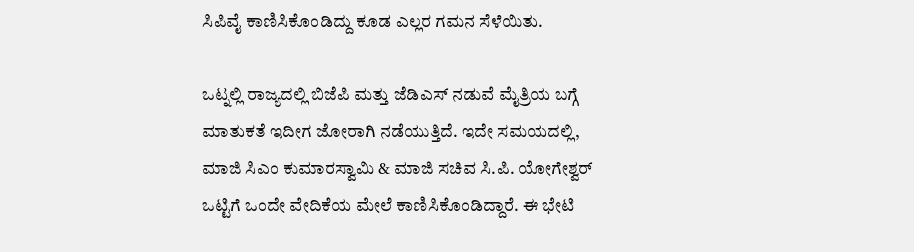ಸಿಪಿವೈ ಕಾಣಿಸಿಕೊಂಡಿದ್ದು ಕೂಡ ಎಲ್ಲರ ಗಮನ ಸೆಳೆಯಿತು.

ಒಟ್ನಲ್ಲಿ ರಾಜ್ಯದಲ್ಲಿ ಬಿಜೆಪಿ ಮತ್ತು ಜೆಡಿಎಸ್ ನಡುವೆ ಮೈತ್ರಿಯ ಬಗ್ಗೆ ಮಾತುಕತೆ ಇದೀಗ ಜೋರಾಗಿ ನಡೆಯುತ್ತಿದೆ. ಇದೇ ಸಮಯದಲ್ಲಿ, ಮಾಜಿ ಸಿಎಂ ಕುಮಾರಸ್ವಾಮಿ & ಮಾಜಿ ಸಚಿವ ಸಿ.ಪಿ. ಯೋಗೇಶ್ವರ್ ಒಟ್ಟಿಗೆ ಒಂದೇ ವೇದಿಕೆಯ ಮೇಲೆ ಕಾಣಿಸಿಕೊಂಡಿದ್ದಾರೆ. ಈ ಭೇಟಿ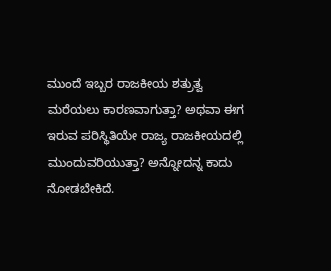ಮುಂದೆ ಇಬ್ಬರ ರಾಜಕೀಯ ಶತ್ರುತ್ವ ಮರೆಯಲು ಕಾರಣವಾಗುತ್ತಾ? ಅಥವಾ ಈಗ ಇರುವ ಪರಿಸ್ಥಿತಿಯೇ ರಾಜ್ಯ ರಾಜಕೀಯದಲ್ಲಿ ಮುಂದುವರಿಯುತ್ತಾ? ಅನ್ನೋದನ್ನ ಕಾದು ನೋಡಬೇಕಿದೆ.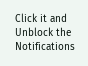Click it and Unblock the Notifications